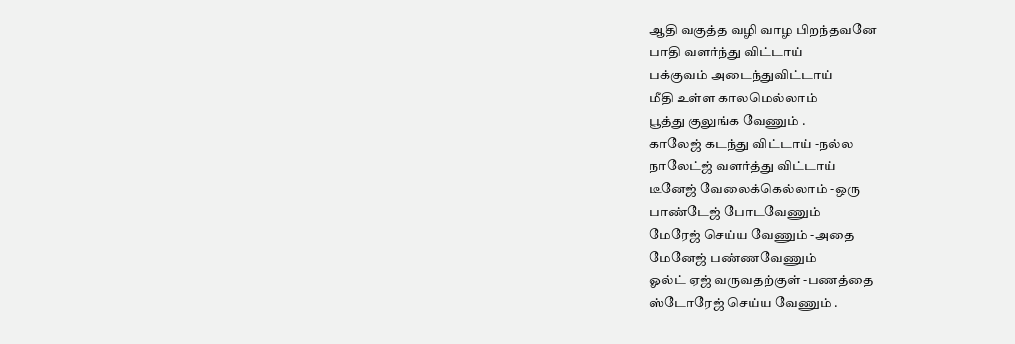ஆதி வகுத்த வழி வாழ பிறந்தவனே
பாதி வளர்ந்து விட்டாய்
பக்குவம் அடைந்துவிட்டாய்
மீதி உள்ள காலமெல்லாம்
பூத்து குலுங்க வேணும் .
காலேஜ் கடந்து விட்டாய் -நல்ல
நாலேட்ஜ் வளர்த்து விட்டாய்
டீனேஜ் வேலைக்கெல்லாம் -ஒரு
பாண்டேஜ் போடவேணும்
மேரேஜ் செய்ய வேணும் -அதை
மேனேஜ் பண்ணவேணும்
ஓல்ட் ஏஜ் வருவதற்குள் -பணத்தை
ஸ்டோரேஜ் செய்ய வேணும் .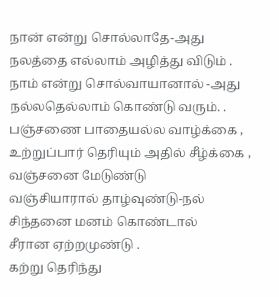நான் என்று சொல்லாதே-அது
நலத்தை எல்லாம் அழித்து விடும் .
நாம் என்று சொல்வாயானால் -அது
நல்லதெல்லாம் கொண்டு வரும். .
பஞ்சணை பாதையல்ல வாழ்க்கை ,
உற்றுப்பார் தெரியும் அதில் சீழ்க்கை ,
வஞ்சனை மேடுண்டு
வஞ்சியாரால் தாழ்வுண்டு-நல்
சிந்தனை மனம் கொண்டால்
சீரான ஏற்றமுண்டு .
கற்று தெரிந்து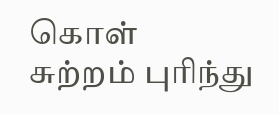கொள்
சுற்றம் புரிந்து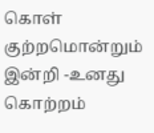கொள்
குற்றமொன்றும் இன்றி -உனது
கொற்றம்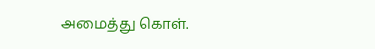அமைத்து கொள்.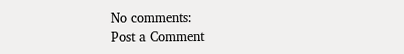No comments:
Post a Comment